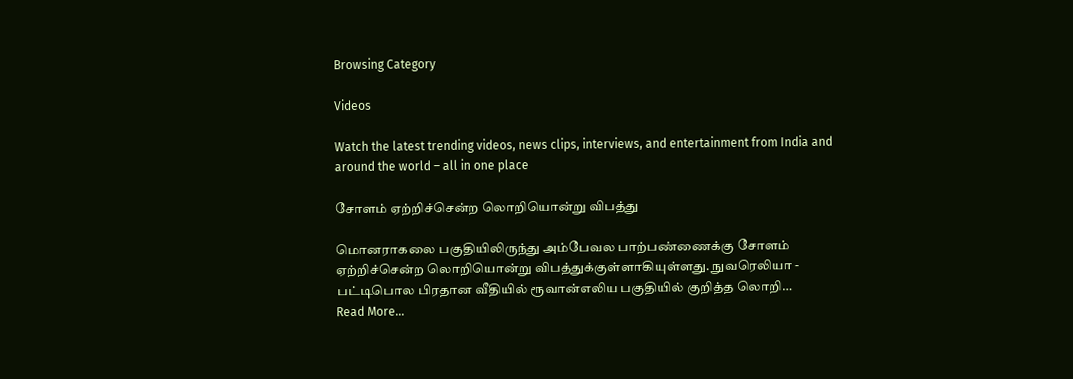Browsing Category

Videos

Watch the latest trending videos, news clips, interviews, and entertainment from India and around the world – all in one place

சோளம் ஏற்றிச்சென்ற லொறியொன்று விபத்து

மொனராகலை பகுதியிலிருந்து அம்பேவல பாற்பண்ணைக்கு சோளம் ஏற்றிச்சென்ற லொறியொன்று விபத்துக்குள்ளாகியுள்ளது. நுவரெலியா - பட்டிபொல பிரதான வீதியில் ரூவான்எலிய பகுதியில் குறித்த லொறி…
Read More...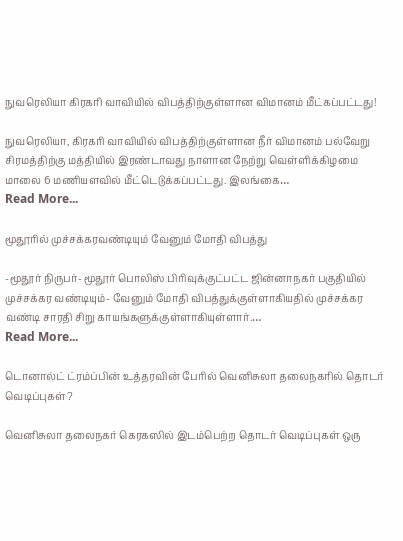நுவரெலியா கிரகரி வாவியில் விபத்திற்குள்ளான விமானம் மீட்கப்பட்டது!

நுவரெலியா, கிரகரி வாவியில் விபத்திற்குள்ளான நீர் விமானம் பல்வேறு சிரமத்திற்கு மத்தியில் இரண்டாவது நாளான நேற்று வெள்ளிக்கிழமை மாலை 6 மணியளவில் மீட்டெடுக்கப்பட்டது. இலங்கை…
Read More...

மூதூரில் முச்சக்கரவண்டியும் வேனும் மோதி விபத்து

-மூதூர் நிருபர்- மூதூர் பொலிஸ் பிரிவுக்குட்பட்ட ஜின்னாநகர் பகுதியில் முச்சக்கர வண்டியும்- வேனும் மோதி விபத்துக்குள்ளாகியதில் முச்சக்கர வண்டி சாரதி சிறு காயங்களுக்குள்ளாகியுள்ளார்.…
Read More...

டொனால்ட் ட்ரம்ப்பின் உத்தரவின் பேரில் வெனிசுலா தலைநகரில் தொடர் வெடிப்புகள்?

வெனிசுலா தலைநகர் கெரகஸில் இடம்பெற்ற தொடர் வெடிப்புகள் ஒரு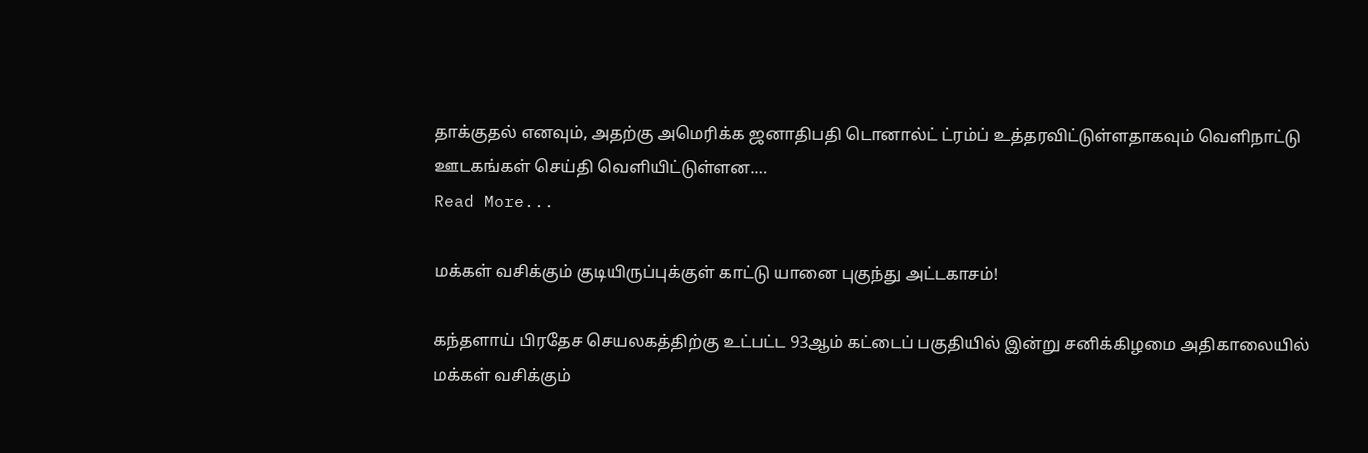தாக்குதல் எனவும், அதற்கு அமெரிக்க ஜனாதிபதி டொனால்ட் ட்ரம்ப் உத்தரவிட்டுள்ளதாகவும் வெளிநாட்டு ஊடகங்கள் செய்தி வெளியிட்டுள்ளன.…
Read More...

மக்கள் வசிக்கும் குடியிருப்புக்குள் காட்டு யானை புகுந்து அட்டகாசம்!

கந்தளாய் பிரதேச செயலகத்திற்கு உட்பட்ட 93ஆம் கட்டைப் பகுதியில் இன்று சனிக்கிழமை அதிகாலையில் மக்கள் வசிக்கும்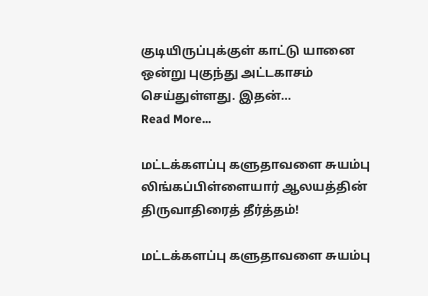குடியிருப்புக்குள் காட்டு யானை ஒன்று புகுந்து அட்டகாசம் செய்துள்ளது. இதன்…
Read More...

மட்டக்களப்பு களுதாவளை சுயம்பு லிங்கப்பிள்ளையார் ஆலயத்தின் திருவாதிரைத் தீர்த்தம்!

மட்டக்களப்பு களுதாவளை சுயம்பு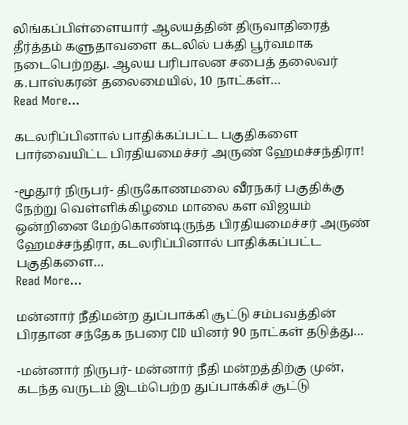லிங்கப்பிள்ளையார் ஆலயத்தின் திருவாதிரைத் தீர்த்தம் களுதாவளை கடலில் பக்தி பூர்வமாக நடைபெற்றது. ஆலய பரிபாலன சபைத் தலைவர் க.பாஸ்கரன் தலைமையில், 10 நாட்கள்…
Read More...

கடலரிப்பினால் பாதிக்கப்பட்ட பகுதிகளை பார்வையிட்ட பிரதியமைச்சர் அருண் ஹேமச்சந்திரா!

-மூதூர் நிருபர்- திருகோணமலை வீரநகர் பகுதிக்கு நேற்று வெள்ளிக்கிழமை மாலை கள விஜயம் ஒன்றினை மேற்கொண்டிருந்த பிரதியமைச்சர் அருண் ஹேமச்சந்திரா, கடலரிப்பினால் பாதிக்கப்பட்ட பகுதிகளை…
Read More...

மன்னார் நீதிமன்ற துப்பாக்கி சூட்டு சம்பவத்தின் பிரதான சந்தேக நபரை CID யினர் 90 நாட்கள் தடுத்து…

-மன்னார் நிருபர்- மன்னார் நீதி மன்றத்திற்கு முன், கடந்த வருடம் இடம்பெற்ற துப்பாக்கிச் சூட்டு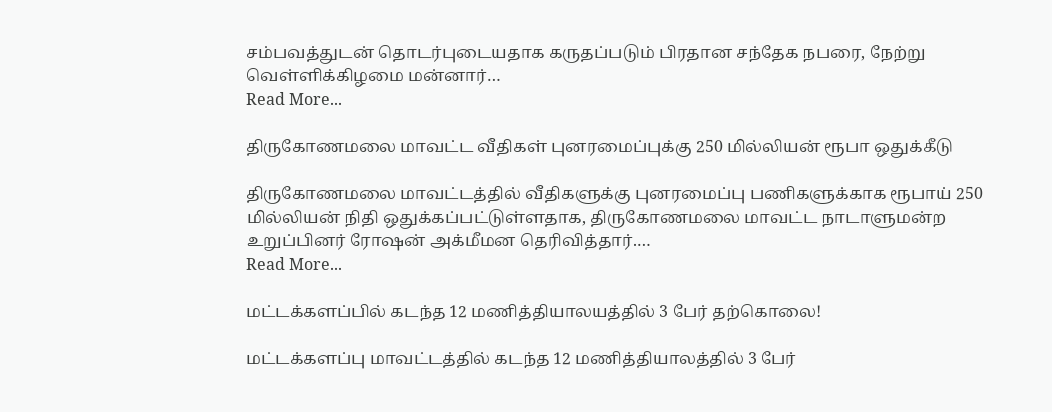சம்பவத்துடன் தொடர்புடையதாக கருதப்படும் பிரதான சந்தேக நபரை, நேற்று வெள்ளிக்கிழமை மன்னார்…
Read More...

திருகோணமலை மாவட்ட வீதிகள் புனரமைப்புக்கு 250 மில்லியன் ரூபா ஒதுக்கீடு

திருகோணமலை மாவட்டத்தில் வீதிகளுக்கு புனரமைப்பு பணிகளுக்காக ரூபாய் 250 மில்லியன் நிதி ஒதுக்கப்பட்டுள்ளதாக, திருகோணமலை மாவட்ட நாடாளுமன்ற உறுப்பினர் ரோஷன் அக்மீமன தெரிவித்தார்.…
Read More...

மட்டக்களப்பில் கடந்த 12 மணித்தியாலயத்தில் 3 பேர் தற்கொலை!

மட்டக்களப்பு மாவட்டத்தில் கடந்த 12 மணித்தியாலத்தில் 3 பேர்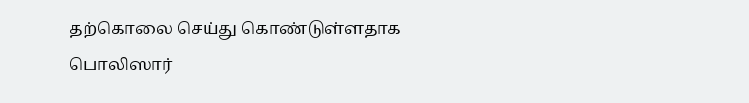தற்கொலை செய்து கொண்டுள்ளதாக பொலிஸார்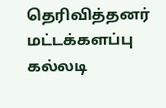தெரிவித்தனர் மட்டக்களப்பு கல்லடி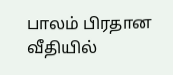பாலம் பிரதான வீதியில்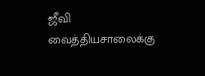ஜீவி வைத்தியசாலைக்கு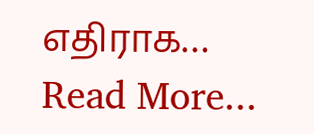எதிராக…
Read More...